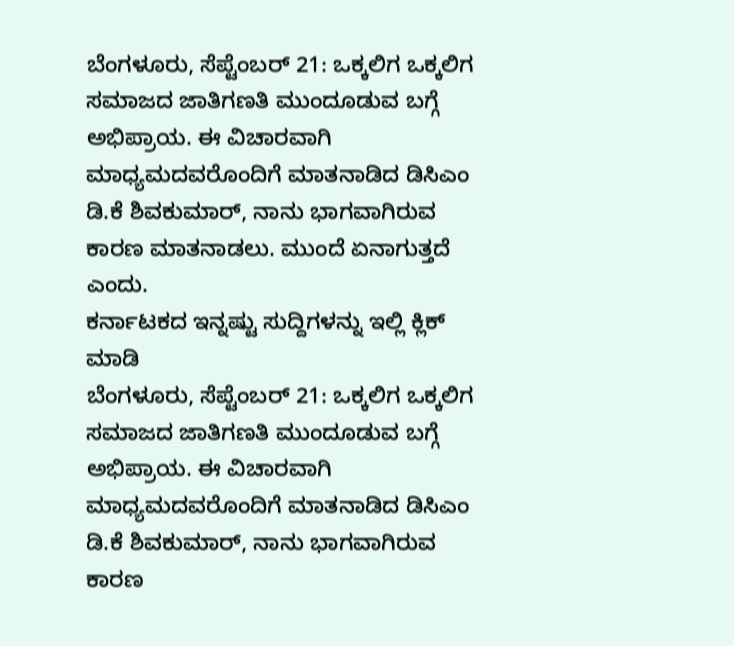ಬೆಂಗಳೂರು, ಸೆಪ್ಟೆಂಬರ್ 21: ಒಕ್ಕಲಿಗ ಒಕ್ಕಲಿಗ ಸಮಾಜದ ಜಾತಿಗಣತಿ ಮುಂದೂಡುವ ಬಗ್ಗೆ ಅಭಿಪ್ರಾಯ. ಈ ವಿಚಾರವಾಗಿ ಮಾಧ್ಯಮದವರೊಂದಿಗೆ ಮಾತನಾಡಿದ ಡಿಸಿಎಂ ಡಿ.ಕೆ ಶಿವಕುಮಾರ್, ನಾನು ಭಾಗವಾಗಿರುವ ಕಾರಣ ಮಾತನಾಡಲು. ಮುಂದೆ ಏನಾಗುತ್ತದೆ ಎಂದು.
ಕರ್ನಾಟಕದ ಇನ್ನಷ್ಟು ಸುದ್ದಿಗಳನ್ನು ಇಲ್ಲಿ ಕ್ಲಿಕ್ ಮಾಡಿ
ಬೆಂಗಳೂರು, ಸೆಪ್ಟೆಂಬರ್ 21: ಒಕ್ಕಲಿಗ ಒಕ್ಕಲಿಗ ಸಮಾಜದ ಜಾತಿಗಣತಿ ಮುಂದೂಡುವ ಬಗ್ಗೆ ಅಭಿಪ್ರಾಯ. ಈ ವಿಚಾರವಾಗಿ ಮಾಧ್ಯಮದವರೊಂದಿಗೆ ಮಾತನಾಡಿದ ಡಿಸಿಎಂ ಡಿ.ಕೆ ಶಿವಕುಮಾರ್, ನಾನು ಭಾಗವಾಗಿರುವ ಕಾರಣ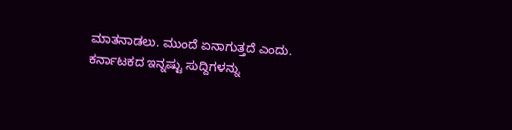ಮಾತನಾಡಲು. ಮುಂದೆ ಏನಾಗುತ್ತದೆ ಎಂದು.
ಕರ್ನಾಟಕದ ಇನ್ನಷ್ಟು ಸುದ್ದಿಗಳನ್ನು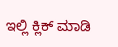ಇಲ್ಲಿ ಕ್ಲಿಕ್ ಮಾಡಿ